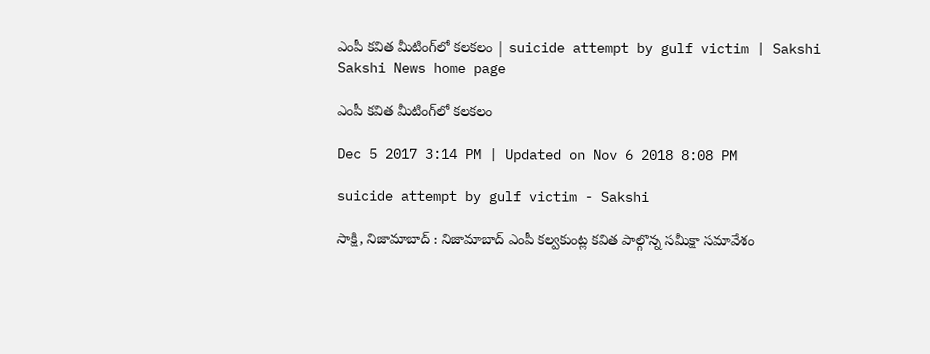ఎంపీ కవిత మీటింగ్‌లో కలకలం | suicide attempt by gulf victim | Sakshi
Sakshi News home page

ఎంపీ కవిత మీటింగ్‌లో కలకలం

Dec 5 2017 3:14 PM | Updated on Nov 6 2018 8:08 PM

suicide attempt by gulf victim - Sakshi

సాక్షి, నిజామాబాద్ : నిజామాబాద్‌ ఎంపీ కల్వకుంట్ల కవిత పాల్గొన్న సమీక్షా సమావేశం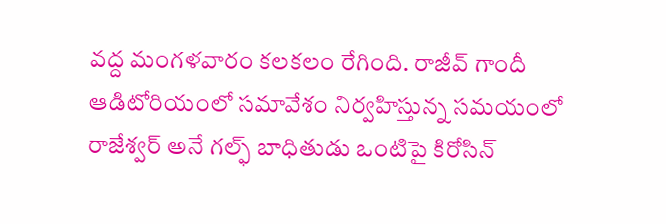వద్ద మంగళవారం కలకలం రేగింది. రాజీవ్ గాందీ ఆడిటోరియంలో సమావేశం నిర్వహిస్తున్న సమయంలో రాజేశ్వర్ అనే గల్ఫ్ బాధితుడు ఒంటిపై కిరోసిన్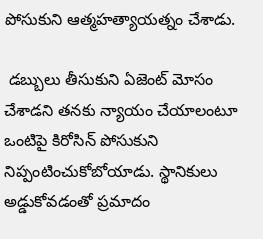పోసుకుని ఆత్మహత్యాయత్నం చేశాడు.

 డబ్బులు తీసుకుని ఏజెంట్ మోసం చేశాడని తనకు న్యాయం చేయాలంటూ ఒంటిపై కిరోసిన్ పోసుకుని నిప్పంటించుకోబోయాడు. స్థానికులు అడ్డుకోవడంతో ప్రమాదం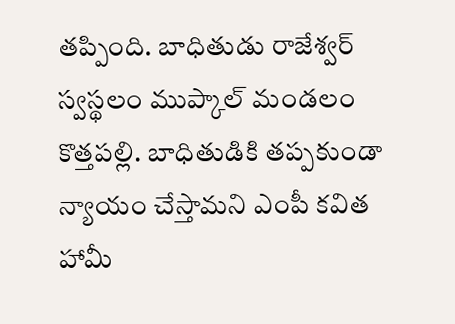తప్పింది. బాధితుడు రాజేశ్వర్‌ స్వస్థలం ముప్కాల్ మండలం కొత్తపల్లి. బాధితుడికి తప్పకుండా న్యాయం చేస్తామని ఎంపీ కవిత హామీ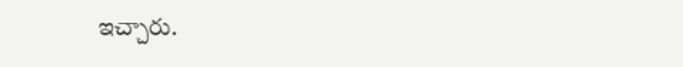ఇచ్చారు.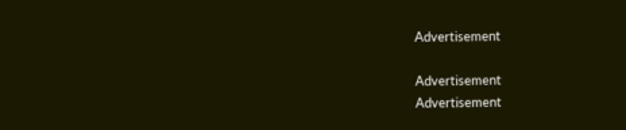Advertisement

Advertisement
Advertisement